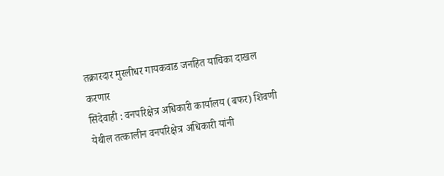तक्रारदार मुरलीधर गायकवाड जनहित याचिका दाखल करणार
सिंदेवाही : वनपरिक्षेत्र अधिकारी कार्यालय (बफर) शिवणी येथील तत्कालीन वनपरिक्षेत्र अधिकारी यांनी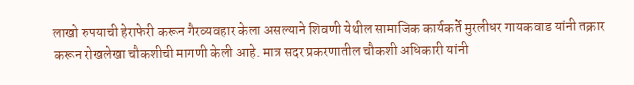लाखो रुपयाची हेराफेरी करून गैरव्यवहार केला असल्याने शिवणी येथील सामाजिक कार्यकर्ते मुरलीधर गायकवाड यांनी तक्रार करून रोखलेखा चौकशीची मागणी केली आहे. मात्र सदर प्रकरणातील चौकशी अधिकारी यांनी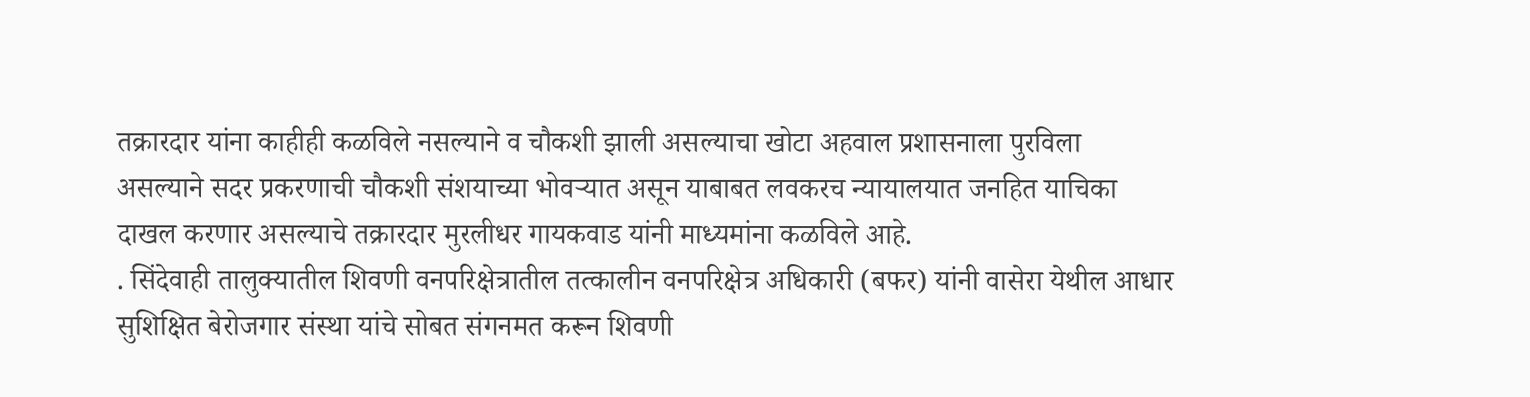तक्रारदार यांना काहीही कळविले नसल्याने व चौकशी झाली असल्याचा खोटा अहवाल प्रशासनाला पुरविला असल्याने सदर प्रकरणाची चौकशी संशयाच्या भोवऱ्यात असून याबाबत लवकरच न्यायालयात जनहित याचिका दाखल करणार असल्याचे तक्रारदार मुरलीधर गायकवाड यांनी माध्यमांना कळविले आहे.
. सिंदेवाही तालुक्यातील शिवणी वनपरिक्षेत्रातील तत्कालीन वनपरिक्षेत्र अधिकारी (बफर) यांनी वासेरा येथील आधार सुशिक्षित बेरोजगार संस्था यांचे सोबत संगनमत करून शिवणी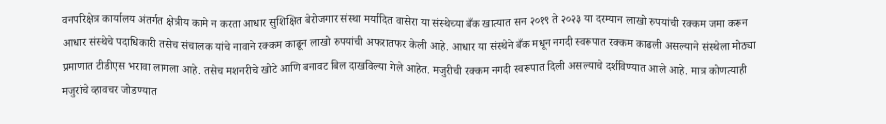वनपरिक्षेत्र कार्यालय अंतर्गत क्षेत्रीय कामे न करता आधार सुशिक्षित बेरोजगार संस्था मर्यादित वासेरा या संस्थेच्या बँक खात्यात सन २०१९ ते २०२३ या दरम्यान लाखो रुपयांची रक्कम जमा करून आधार संस्थेचे पदाधिकारी तसेच संचालक यांचे नावाने रक्कम काढून लाखो रुपयांची अफरातफर केली आहे. आधार या संस्थेने बँक मधून नगदी स्वरूपात रक्कम काढली असल्याने संस्थेला मोठ्या प्रमाणात टीडीएस भरावा लागला आहे. तसेच मशनरीचे खोटे आणि बनावट बिल दाखविल्या गेले आहेत. मजुरीची रक्कम नगदी स्वरूपात दिली असल्याचे दर्शविण्यात आले आहे. मात्र कोणत्याही मजुरांचे व्हावचर जोडण्यात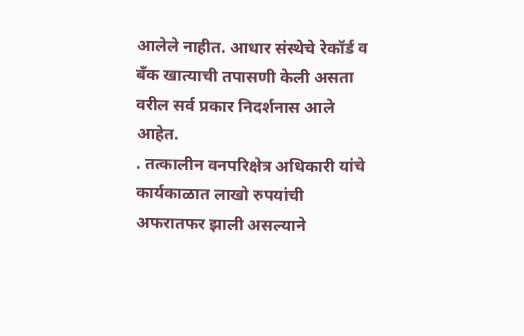आलेले नाहीत. आधार संस्थेचे रेकॉर्ड व बँक खात्याची तपासणी केली असता वरील सर्व प्रकार निदर्शनास आले आहेत.
. तत्कालीन वनपरिक्षेत्र अधिकारी यांचे कार्यकाळात लाखो रुपयांची अफरातफर झाली असल्याने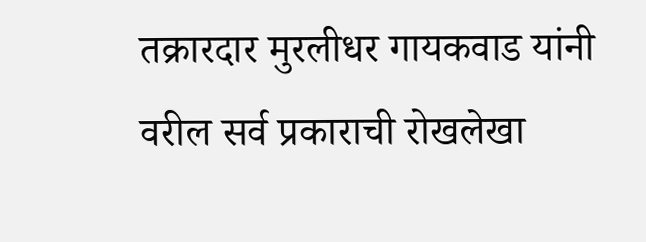तक्रारदार मुरलीधर गायकवाड यांनी वरील सर्व प्रकाराची रोखलेखा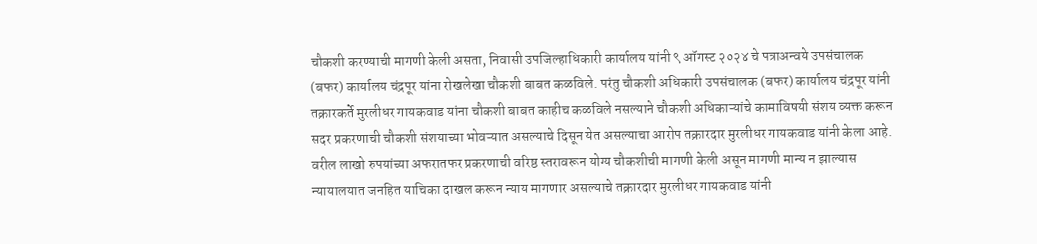चौकशी करण्याची मागणी केली असता, निवासी उपजिल्हाधिकारी कार्यालय यांनी ९ ऑगस्ट २०२४ चे पत्राअन्वये उपसंचालक (बफर) कार्यालय चंद्रपूर यांना रोखलेखा चौकशी बाबत कळविले. परंतु चौकशी अधिकारी उपसंचालक (बफर) कार्यालय चंद्रपूर यांनी तक्रारकर्ते मुरलीधर गायकवाड यांना चौकशी बाबत काहीच कळविले नसल्याने चौकशी अधिकाऱ्यांचे कामाविषयी संशय व्यक्त करून सदर प्रकरणाची चौकशी संशयाच्या भोवऱ्यात असल्याचे दिसून येत असल्याचा आरोप तक्रारदार मुरलीधर गायकवाड यांनी केला आहे. वरील लाखो रुपयांच्या अफरातफर प्रकरणाची वरिष्ठ स्तरावरून योग्य चौकशीची मागणी केली असून मागणी मान्य न झाल्यास न्यायालयात जनहित याचिका दाखल करून न्याय मागणार असल्याचे तक्रारदार मुरलीधर गायकवाड यांनी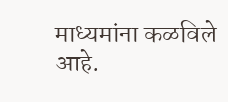माध्यमांना कळविले आहे.